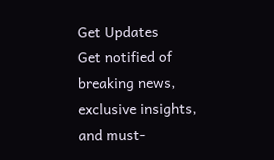Get Updates
Get notified of breaking news, exclusive insights, and must-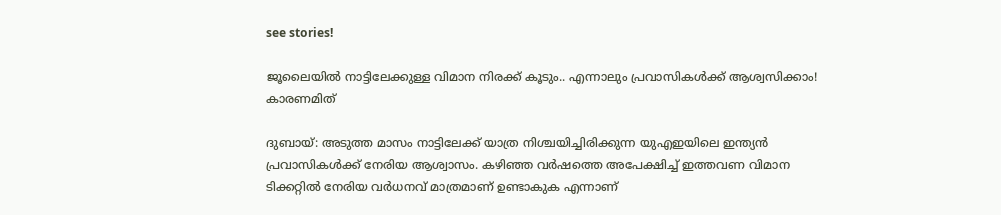see stories!

ജൂലൈയില്‍ നാട്ടിലേക്കുള്ള വിമാന നിരക്ക് കൂടും.. എന്നാലും പ്രവാസികള്‍ക്ക് ആശ്വസിക്കാം! കാരണമിത്

ദുബായ്: അടുത്ത മാസം നാട്ടിലേക്ക് യാത്ര നിശ്ചയിച്ചിരിക്കുന്ന യുഎഇയിലെ ഇന്ത്യന്‍ പ്രവാസികള്‍ക്ക് നേരിയ ആശ്വാസം. കഴിഞ്ഞ വര്‍ഷത്തെ അപേക്ഷിച്ച് ഇത്തവണ വിമാന ടിക്കറ്റില്‍ നേരിയ വര്‍ധനവ് മാത്രമാണ് ഉണ്ടാകുക എന്നാണ്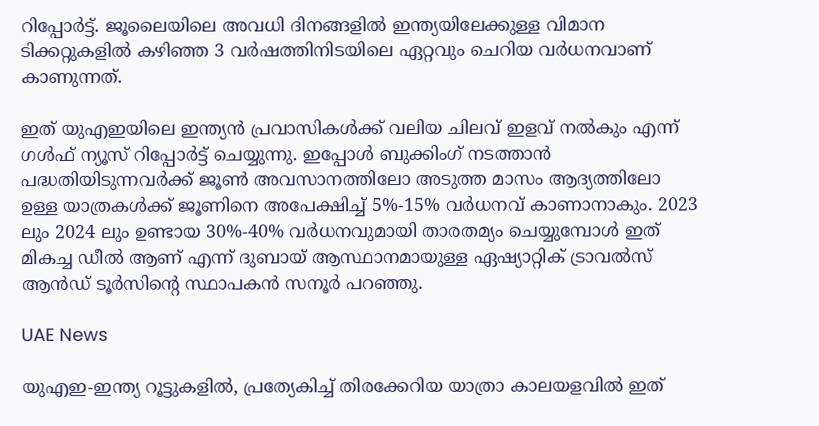റിപ്പോര്‍ട്ട്. ജൂലൈയിലെ അവധി ദിനങ്ങളില്‍ ഇന്ത്യയിലേക്കുള്ള വിമാന ടിക്കറ്റുകളില്‍ കഴിഞ്ഞ 3 വര്‍ഷത്തിനിടയിലെ ഏറ്റവും ചെറിയ വര്‍ധനവാണ് കാണുന്നത്.

ഇത് യുഎഇയിലെ ഇന്ത്യന്‍ പ്രവാസികള്‍ക്ക് വലിയ ചിലവ് ഇളവ് നല്‍കും എന്ന് ഗള്‍ഫ് ന്യൂസ് റിപ്പോര്‍ട്ട് ചെയ്യുന്നു. ഇപ്പോള്‍ ബുക്കിംഗ് നടത്താന്‍ പദ്ധതിയിടുന്നവര്‍ക്ക് ജൂണ്‍ അവസാനത്തിലോ അടുത്ത മാസം ആദ്യത്തിലോ ഉള്ള യാത്രകള്‍ക്ക് ജൂണിനെ അപേക്ഷിച്ച് 5%-15% വര്‍ധനവ് കാണാനാകും. 2023 ലും 2024 ലും ഉണ്ടായ 30%-40% വര്‍ധനവുമായി താരതമ്യം ചെയ്യുമ്പോള്‍ ഇത് മികച്ച ഡീല്‍ ആണ് എന്ന് ദുബായ് ആസ്ഥാനമായുള്ള ഏഷ്യാറ്റിക് ട്രാവല്‍സ് ആന്‍ഡ് ടൂര്‍സിന്റെ സ്ഥാപകന്‍ സനൂര്‍ പറഞ്ഞു.

UAE News

യുഎഇ-ഇന്ത്യ റൂട്ടുകളില്‍, പ്രത്യേകിച്ച് തിരക്കേറിയ യാത്രാ കാലയളവില്‍ ഇത്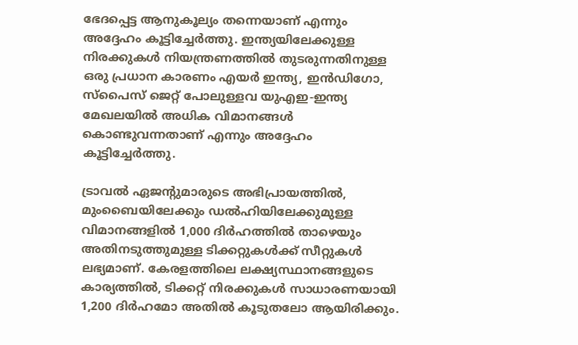ഭേദപ്പെട്ട ആനുകൂല്യം തന്നെയാണ് എന്നും അദ്ദേഹം കൂട്ടിച്ചേര്‍ത്തു. ഇന്ത്യയിലേക്കുള്ള നിരക്കുകള്‍ നിയന്ത്രണത്തില്‍ തുടരുന്നതിനുള്ള ഒരു പ്രധാന കാരണം എയര്‍ ഇന്ത്യ, ഇന്‍ഡിഗോ, സ്‌പൈസ് ജെറ്റ് പോലുള്ളവ യുഎഇ-ഇന്ത്യ മേഖലയില്‍ അധിക വിമാനങ്ങള്‍ കൊണ്ടുവന്നതാണ് എന്നും അദ്ദേഹം കൂട്ടിച്ചേര്‍ത്തു.

ട്രാവല്‍ ഏജന്റുമാരുടെ അഭിപ്രായത്തില്‍, മുംബൈയിലേക്കും ഡല്‍ഹിയിലേക്കുമുള്ള വിമാനങ്ങളില്‍ 1,000 ദിര്‍ഹത്തില്‍ താഴെയും അതിനടുത്തുമുള്ള ടിക്കറ്റുകള്‍ക്ക് സീറ്റുകള്‍ ലഭ്യമാണ്. കേരളത്തിലെ ലക്ഷ്യസ്ഥാനങ്ങളുടെ കാര്യത്തില്‍, ടിക്കറ്റ് നിരക്കുകള്‍ സാധാരണയായി 1,200 ദിര്‍ഹമോ അതില്‍ കൂടുതലോ ആയിരിക്കും.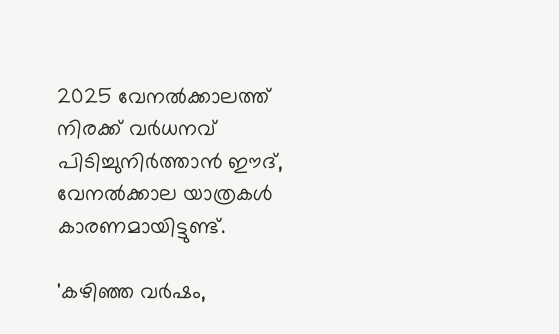2025 വേനല്‍ക്കാലത്ത് നിരക്ക് വര്‍ധനവ് പിടിച്ചുനിര്‍ത്താന്‍ ഈദ്, വേനല്‍ക്കാല യാത്രകള്‍ കാരണമായിട്ടുണ്ട്.

'കഴിഞ്ഞ വര്‍ഷം,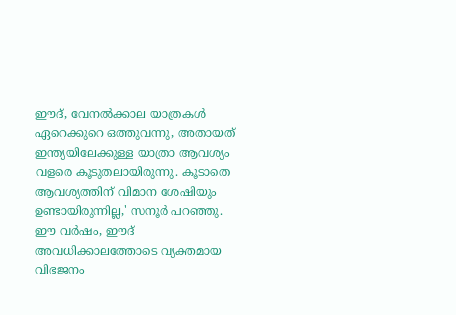ഈദ്, വേനല്‍ക്കാല യാത്രകള്‍ ഏറെക്കുറെ ഒത്തുവന്നു, അതായത് ഇന്ത്യയിലേക്കുള്ള യാത്രാ ആവശ്യം വളരെ കൂടുതലായിരുന്നു. കൂടാതെ ആവശ്യത്തിന് വിമാന ശേഷിയും ഉണ്ടായിരുന്നില്ല,' സനൂര്‍ പറഞ്ഞു. ഈ വര്‍ഷം, ഈദ് അവധിക്കാലത്തോടെ വ്യക്തമായ വിഭജനം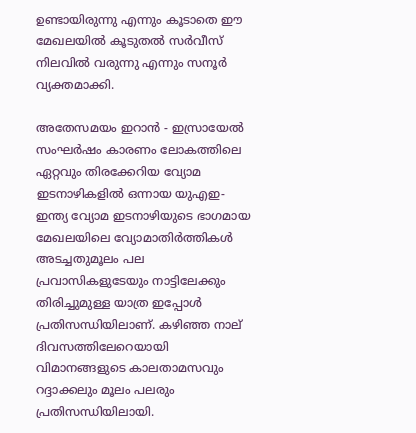ഉണ്ടായിരുന്നു എന്നും കൂടാതെ ഈ മേഖലയില്‍ കൂടുതല്‍ സര്‍വീസ് നിലവില്‍ വരുന്നു എന്നും സനൂര്‍ വ്യക്തമാക്കി.

അതേസമയം ഇറാന്‍ - ഇസ്രായേല്‍ സംഘര്‍ഷം കാരണം ലോകത്തിലെ ഏറ്റവും തിരക്കേറിയ വ്യോമ ഇടനാഴികളില്‍ ഒന്നായ യുഎഇ-ഇന്ത്യ വ്യോമ ഇടനാഴിയുടെ ഭാഗമായ മേഖലയിലെ വ്യോമാതിര്‍ത്തികള്‍ അടച്ചതുമൂലം പല പ്രവാസികളുടേയും നാട്ടിലേക്കും തിരിച്ചുമുള്ള യാത്ര ഇപ്പോള്‍ പ്രതിസന്ധിയിലാണ്. കഴിഞ്ഞ നാല് ദിവസത്തിലേറെയായി വിമാനങ്ങളുടെ കാലതാമസവും റദ്ദാക്കലും മൂലം പലരും പ്രതിസന്ധിയിലായി.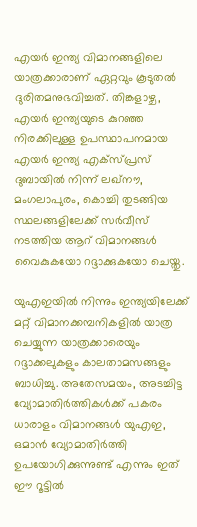എയര്‍ ഇന്ത്യ വിമാനങ്ങളിലെ യാത്രക്കാരാണ് ഏറ്റവും കൂടുതല്‍ ദുരിതമനുഭവിച്ചത്. തിങ്കളാഴ്ച, എയര്‍ ഇന്ത്യയുടെ കുറഞ്ഞ നിരക്കിലുള്ള ഉപസ്ഥാപനമായ എയര്‍ ഇന്ത്യ എക്‌സ്പ്രസ് ദുബായില്‍ നിന്ന് ലഖ്നൗ, മംഗലാപുരം, കൊച്ചി തുടങ്ങിയ സ്ഥലങ്ങളിലേക്ക് സര്‍വീസ് നടത്തിയ ആറ് വിമാനങ്ങള്‍ വൈകുകയോ റദ്ദാക്കുകയോ ചെയ്തു.

യുഎഇയില്‍ നിന്നും ഇന്ത്യയിലേക്ക് മറ്റ് വിമാനക്കമ്പനികളില്‍ യാത്ര ചെയ്യുന്ന യാത്രക്കാരെയും റദ്ദാക്കലുകളും കാലതാമസങ്ങളും ബാധിച്ചു. അതേസമയം, അടച്ചിട്ട വ്യോമാതിര്‍ത്തികള്‍ക്ക് പകരം ധാരാളം വിമാനങ്ങള്‍ യുഎഇ, ഒമാന്‍ വ്യോമാതിര്‍ത്തി ഉപയോഗിക്കുന്നുണ്ട് എന്നും ഇത് ഈ റൂട്ടില്‍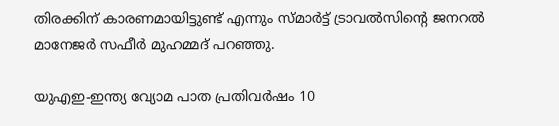തിരക്കിന് കാരണമായിട്ടുണ്ട് എന്നും സ്മാര്‍ട്ട് ട്രാവല്‍സിന്റെ ജനറല്‍ മാനേജര്‍ സഫീര്‍ മുഹമ്മദ് പറഞ്ഞു.

യുഎഇ-ഇന്ത്യ വ്യോമ പാത പ്രതിവര്‍ഷം 10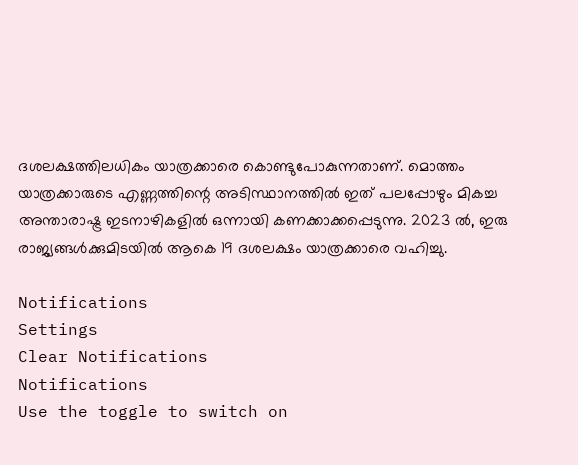ദശലക്ഷത്തിലധികം യാത്രക്കാരെ കൊണ്ടുപോകുന്നതാണ്. മൊത്തം യാത്രക്കാരുടെ എണ്ണത്തിന്റെ അടിസ്ഥാനത്തില്‍ ഇത് പലപ്പോഴും മികച്ച അന്താരാഷ്ട്ര ഇടനാഴികളില്‍ ഒന്നായി കണക്കാക്കപ്പെടുന്നു. 2023 ല്‍, ഇരു രാജ്യങ്ങള്‍ക്കുമിടയില്‍ ആകെ 19 ദശലക്ഷം യാത്രക്കാരെ വഹിച്ചു.

Notifications
Settings
Clear Notifications
Notifications
Use the toggle to switch on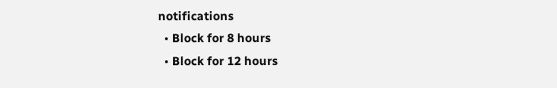notifications
  • Block for 8 hours
  • Block for 12 hours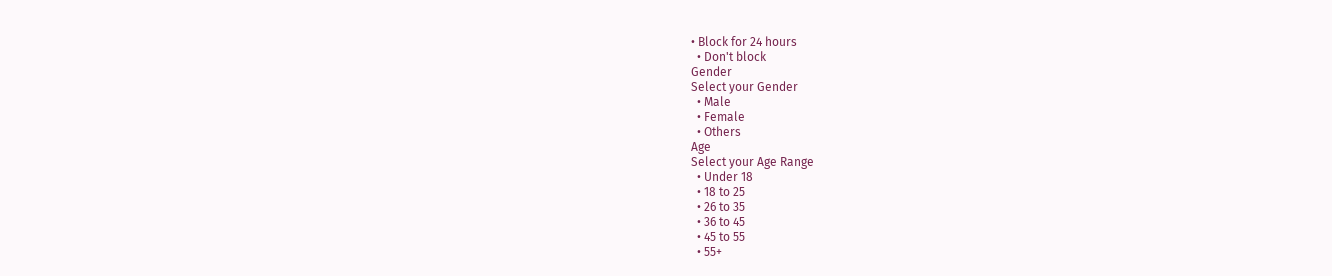• Block for 24 hours
  • Don't block
Gender
Select your Gender
  • Male
  • Female
  • Others
Age
Select your Age Range
  • Under 18
  • 18 to 25
  • 26 to 35
  • 36 to 45
  • 45 to 55
  • 55+